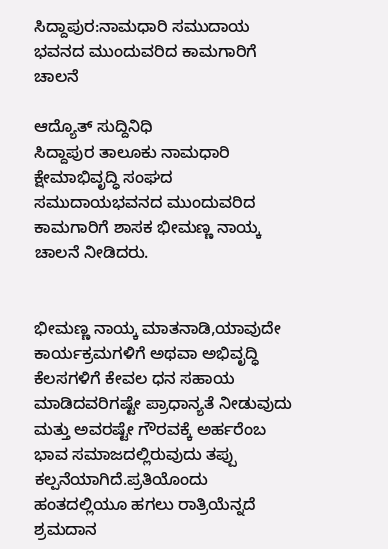ಸಿದ್ದಾಪುರ:ನಾಮಧಾರಿ ಸಮುದಾಯ ಭವನದ ಮುಂದುವರಿದ ಕಾಮಗಾರಿಗೆ ಚಾಲನೆ

ಆದ್ಯೊತ್ ಸುದ್ದಿನಿಧಿ
ಸಿದ್ದಾಪುರ ತಾಲೂಕು ನಾಮಧಾರಿ ಕ್ಷೇಮಾಭಿವೃದ್ಧಿ ಸಂಘದ ಸಮುದಾಯಭವನದ ಮುಂದುವರಿದ ಕಾಮಗಾರಿಗೆ ಶಾಸಕ ಭೀಮಣ್ಣ ನಾಯ್ಕ ಚಾಲನೆ ನೀಡಿದರು.


ಭೀಮಣ್ಣ ನಾಯ್ಕ ಮಾತನಾಡಿ,ಯಾವುದೇ ಕಾರ್ಯಕ್ರಮಗಳಿಗೆ ಅಥವಾ ಅಭಿವೃದ್ಧಿ ಕೆಲಸಗಳಿಗೆ ಕೇವಲ ಧನ ಸಹಾಯ ಮಾಡಿದವರಿಗಷ್ಟೇ ಪ್ರಾಧಾನ್ಯತೆ ನೀಡುವುದು ಮತ್ತು ಅವರಷ್ಟೇ ಗೌರವಕ್ಕೆ ಅರ್ಹರೆಂಬ ಭಾವ ಸಮಾಜದಲ್ಲಿರುವುದು ತಪ್ಪು ಕಲ್ಪನೆಯಾಗಿದೆ.ಪ್ರತಿಯೊಂದು ಹಂತದಲ್ಲಿಯೂ ಹಗಲು ರಾತ್ರಿಯೆನ್ನದೆ ಶ್ರಮದಾನ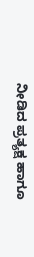ನೀಡಿದ ಪ್ರತ್ಯಕ್ಷ ಹಾಗೂ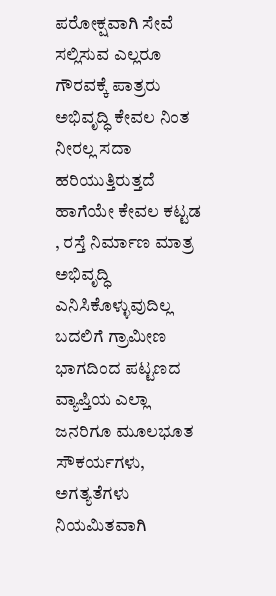ಪರೋಕ್ಷವಾಗಿ ಸೇವೆ ಸಲ್ಲಿಸುವ ಎಲ್ಲರೂ ಗೌರವಕ್ಕೆ ಪಾತ್ರರು
ಅಭಿವೃದ್ಧಿ ಕೇವಲ ನಿಂತ ನೀರಲ್ಲ ಸದಾ ಹರಿಯುತ್ತಿರುತ್ತದೆ ಹಾಗೆಯೇ ಕೇವಲ ಕಟ್ಟಡ , ರಸ್ತೆ ನಿರ್ಮಾಣ ಮಾತ್ರ ಅಭಿವೃದ್ಧಿ ಎನಿಸಿಕೊಳ್ಳುವುದಿಲ್ಲ ಬದಲಿಗೆ ಗ್ರಾಮೀಣ ಭಾಗದಿಂದ ಪಟ್ಟಣದ ವ್ಯಾಪ್ತಿಯ ಎಲ್ಲಾ ಜನರಿಗೂ ಮೂಲಭೂತ ಸೌಕರ್ಯಗಳು, ಅಗತ್ಯತೆಗಳು ನಿಯಮಿತವಾಗಿ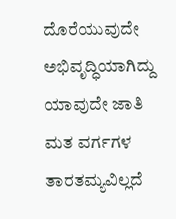ದೊರೆಯುವುದೇ ಅಭಿವೃದ್ಧಿಯಾಗಿದ್ದು ಯಾವುದೇ ಜಾತಿ ಮತ ವರ್ಗಗಳ ತಾರತಮ್ಯವಿಲ್ಲದೆ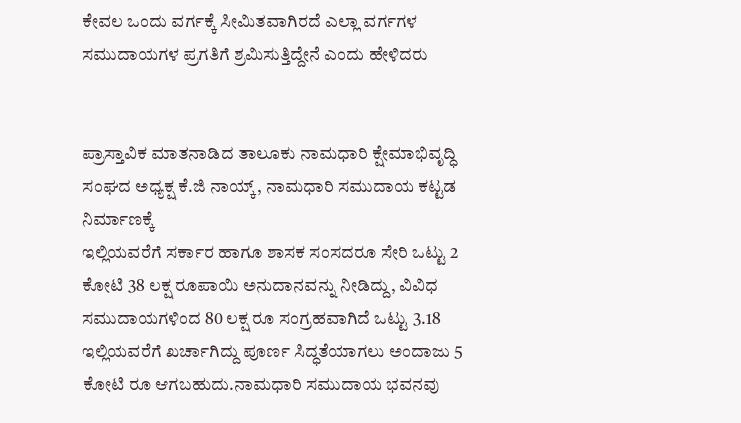ಕೇವಲ ಒಂದು ವರ್ಗಕ್ಕೆ ಸೀಮಿತವಾಗಿರದೆ ಎಲ್ಲಾ ವರ್ಗಗಳ ಸಮುದಾಯಗಳ ಪ್ರಗತಿಗೆ ಶ್ರಮಿಸುತ್ತಿದ್ದೇನೆ ಎಂದು ಹೇಳಿದರು


ಪ್ರಾಸ್ತಾವಿಕ ಮಾತನಾಡಿದ ತಾಲೂಕು ನಾಮಧಾರಿ ಕ್ಷೇಮಾಭಿವೃದ್ಧಿ ಸಂಘದ ಅಧ್ಯಕ್ಷ ಕೆ.ಜಿ ನಾಯ್ಕ್, ನಾಮಧಾರಿ ಸಮುದಾಯ ಕಟ್ಟಡ ನಿರ್ಮಾಣಕ್ಕೆ
ಇಲ್ಲಿಯವರೆಗೆ ಸರ್ಕಾರ ಹಾಗೂ ಶಾಸಕ ಸಂಸದರೂ ಸೇರಿ ಒಟ್ಟು 2 ಕೋಟಿ 38 ಲಕ್ಷ ರೂಪಾಯಿ ಅನುದಾನವನ್ನು ನೀಡಿದ್ದು, ವಿವಿಧ ಸಮುದಾಯಗಳಿಂದ 80 ಲಕ್ಷ ರೂ ಸಂಗ್ರಹವಾಗಿದೆ ಒಟ್ಟು 3.18 ಇಲ್ಲಿಯವರೆಗೆ ಖರ್ಚಾಗಿದ್ದು ಪೂರ್ಣ ಸಿದ್ಧತೆಯಾಗಲು ಅಂದಾಜು 5 ಕೋಟಿ ರೂ ಆಗಬಹುದು.ನಾಮಧಾರಿ ಸಮುದಾಯ ಭವನವು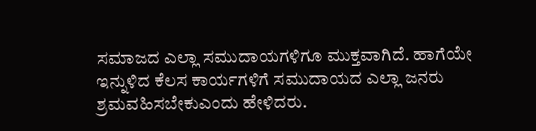ಸಮಾಜದ ಎಲ್ಲಾ ಸಮುದಾಯಗಳಿಗೂ ಮುಕ್ತವಾಗಿದೆ. ಹಾಗೆಯೇ ಇನ್ನುಳಿದ ಕೆಲಸ ಕಾರ್ಯಗಳಿಗೆ ಸಮುದಾಯದ ಎಲ್ಲಾ ಜನರು ಶ್ರಮವಹಿಸಬೇಕುಎಂದು ಹೇಳಿದರು.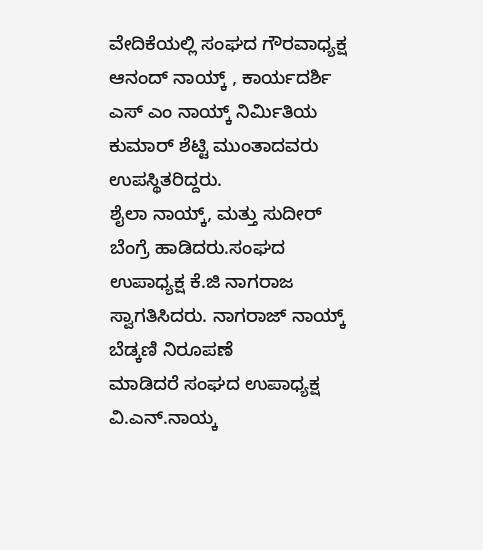ವೇದಿಕೆಯಲ್ಲಿ ಸಂಘದ ಗೌರವಾಧ್ಯಕ್ಷ ಆನಂದ್ ನಾಯ್ಕ್ , ಕಾರ್ಯದರ್ಶಿ ಎಸ್ ಎಂ ನಾಯ್ಕ್ ನಿರ್ಮಿತಿಯ ಕುಮಾರ್ ಶೆಟ್ಟಿ ಮುಂತಾದವರು ಉಪಸ್ಥಿತರಿದ್ದರು.
ಶೈಲಾ ನಾಯ್ಕ್, ಮತ್ತು ಸುದೀರ್ ಬೆಂಗ್ರೆ ಹಾಡಿದರು.ಸಂಘದ ಉಪಾಧ್ಯಕ್ಷ ಕೆ.ಜಿ ನಾಗರಾಜ ಸ್ವಾಗತಿಸಿದರು. ನಾಗರಾಜ್ ನಾಯ್ಕ್ ಬೆಡ್ಕಣಿ ನಿರೂಪಣೆ
ಮಾಡಿದರೆ ಸಂಘದ ಉಪಾಧ್ಯಕ್ಷ ವಿ.ಎನ್.ನಾಯ್ಕ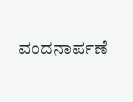ವಂದನಾರ್ಪಣೆ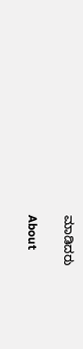ಮಾಡಿದರು

About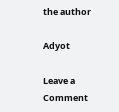the author

Adyot

Leave a Comment